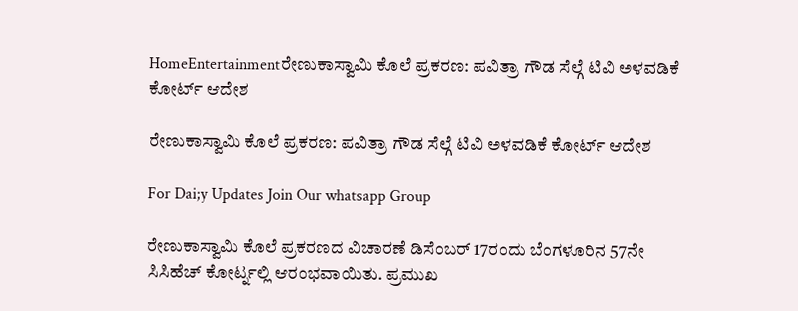HomeEntertainmentರೇಣುಕಾಸ್ವಾಮಿ ಕೊಲೆ ಪ್ರಕರಣ: ಪವಿತ್ರಾ ಗೌಡ ಸೆಲ್ಗೆ ಟಿವಿ ಅಳವಡಿಕೆ ಕೋರ್ಟ್ ಆದೇಶ

ರೇಣುಕಾಸ್ವಾಮಿ ಕೊಲೆ ಪ್ರಕರಣ: ಪವಿತ್ರಾ ಗೌಡ ಸೆಲ್ಗೆ ಟಿವಿ ಅಳವಡಿಕೆ ಕೋರ್ಟ್ ಆದೇಶ

For Dai;y Updates Join Our whatsapp Group

ರೇಣುಕಾಸ್ವಾಮಿ ಕೊಲೆ ಪ್ರಕರಣದ ವಿಚಾರಣೆ ಡಿಸೆಂಬರ್ 17ರಂದು ಬೆಂಗಳೂರಿನ 57ನೇ ಸಿಸಿಹೆಚ್ ಕೋರ್ಟ್ನಲ್ಲಿ ಆರಂಭವಾಯಿತು. ಪ್ರಮುಖ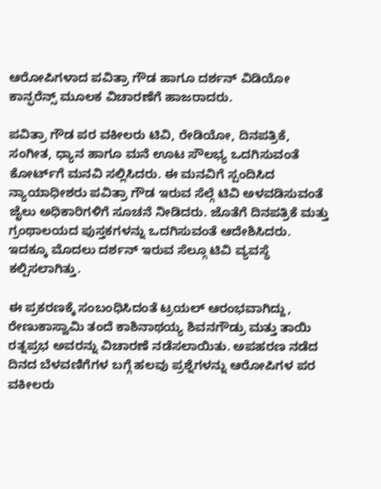ಆರೋಪಿಗಳಾದ ಪವಿತ್ರಾ ಗೌಡ ಹಾಗೂ ದರ್ಶನ್ ವಿಡಿಯೋ ಕಾನ್ಫರೆನ್ಸ್ ಮೂಲಕ ವಿಚಾರಣೆಗೆ ಹಾಜರಾದರು.

ಪವಿತ್ರಾ ಗೌಡ ಪರ ವಕೀಲರು ಟಿವಿ, ರೇಡಿಯೋ, ದಿನಪತ್ರಿಕೆ, ಸಂಗೀತ, ಧ್ಯಾನ ಹಾಗೂ ಮನೆ ಊಟ ಸೌಲಭ್ಯ ಒದಗಿಸುವಂತೆ ಕೋರ್ಟ್‌ಗೆ ಮನವಿ ಸಲ್ಲಿಸಿದರು. ಈ ಮನವಿಗೆ ಸ್ಪಂದಿಸಿದ ನ್ಯಾಯಾಧೀಶರು ಪವಿತ್ರಾ ಗೌಡ ಇರುವ ಸೆಲ್ಗೆ ಟಿವಿ ಅಳವಡಿಸುವಂತೆ ಜೈಲು ಅಧಿಕಾರಿಗಳಿಗೆ ಸೂಚನೆ ನೀಡಿದರು. ಜೊತೆಗೆ ದಿನಪತ್ರಿಕೆ ಮತ್ತು ಗ್ರಂಥಾಲಯದ ಪುಸ್ತಕಗಳನ್ನು ಒದಗಿಸುವಂತೆ ಆದೇಶಿಸಿದರು. ಇದಕ್ಕೂ ಮೊದಲು ದರ್ಶನ್ ಇರುವ ಸೆಲ್ಗೂ ಟಿವಿ ವ್ಯವಸ್ಥೆ ಕಲ್ಪಿಸಲಾಗಿತ್ತು.

ಈ ಪ್ರಕರಣಕ್ಕೆ ಸಂಬಂಧಿಸಿದಂತೆ ಟ್ರಯಲ್ ಆರಂಭವಾಗಿದ್ದು, ರೇಣುಕಾಸ್ವಾಮಿ ತಂದೆ ಕಾಶಿನಾಥಯ್ಯ ಶಿವನಗೌಡ್ರು ಮತ್ತು ತಾಯಿ ರತ್ನಪ್ರಭ ಅವರನ್ನು ವಿಚಾರಣೆ ನಡೆಸಲಾಯಿತು. ಅಪಹರಣ ನಡೆದ ದಿನದ ಬೆಳವಣಿಗೆಗಳ ಬಗ್ಗೆ ಹಲವು ಪ್ರಶ್ನೆಗಳನ್ನು ಆರೋಪಿಗಳ ಪರ ವಕೀಲರು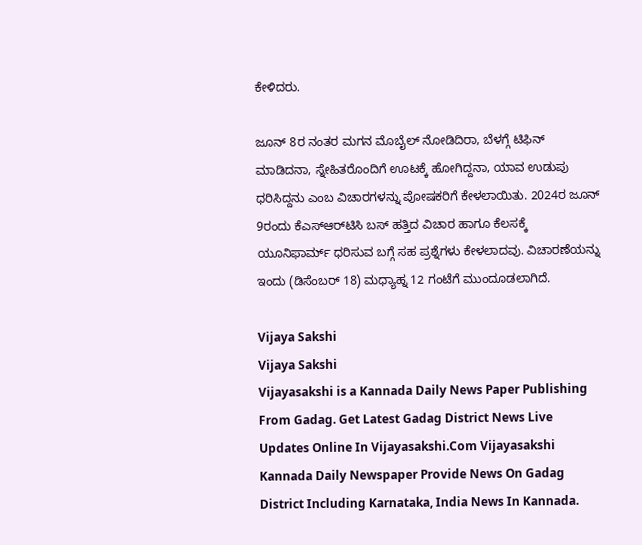ಕೇಳಿದರು.

ಜೂನ್ 8ರ ನಂತರ ಮಗನ ಮೊಬೈಲ್ ನೋಡಿದಿರಾ, ಬೆಳಗ್ಗೆ ಟಿಫಿನ್ ಮಾಡಿದನಾ, ಸ್ನೇಹಿತರೊಂದಿಗೆ ಊಟಕ್ಕೆ ಹೋಗಿದ್ದನಾ, ಯಾವ ಉಡುಪು ಧರಿಸಿದ್ದನು ಎಂಬ ವಿಚಾರಗಳನ್ನು ಪೋಷಕರಿಗೆ ಕೇಳಲಾಯಿತು. 2024ರ ಜೂನ್ 9ರಂದು ಕೆಎಸ್ಆರ್‌ಟಿಸಿ ಬಸ್ ಹತ್ತಿದ ವಿಚಾರ ಹಾಗೂ ಕೆಲಸಕ್ಕೆ ಯೂನಿಫಾರ್ಮ್ ಧರಿಸುವ ಬಗ್ಗೆ ಸಹ ಪ್ರಶ್ನೆಗಳು ಕೇಳಲಾದವು. ವಿಚಾರಣೆಯನ್ನು ಇಂದು (ಡಿಸೆಂಬರ್ 18) ಮಧ್ಯಾಹ್ನ 12 ಗಂಟೆಗೆ ಮುಂದೂಡಲಾಗಿದೆ.

Vijaya Sakshi
Vijaya Sakshi
Vijayasakshi is a Kannada Daily News Paper Publishing From Gadag. Get Latest Gadag District News Live Updates Online In Vijayasakshi.Com Vijayasakshi Kannada Daily Newspaper Provide News On Gadag District Including Karnataka, India News In Kannada.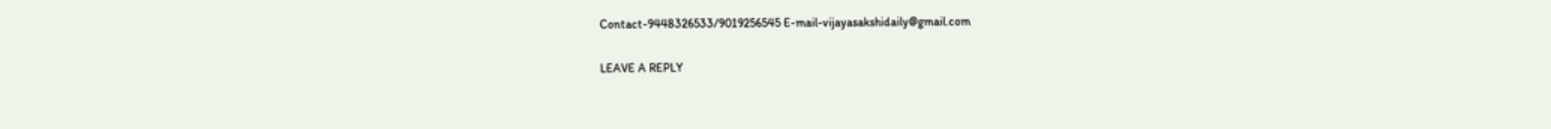Contact-9448326533/9019256545 E-mail-vijayasakshidaily@gmail.com

LEAVE A REPLY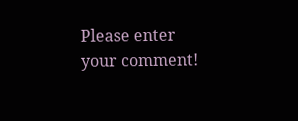Please enter your comment!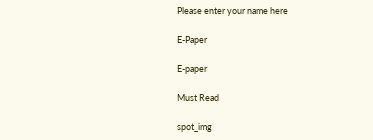Please enter your name here

E-Paper

E-paper

Must Read

spot_img